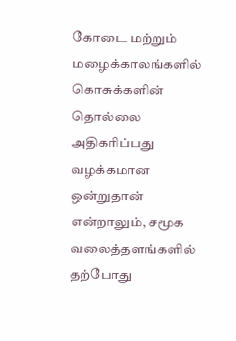கோடை மற்றும் மழைக்காலங்களில் கொசுக்களின் தொல்லை அதிகரிப்பது வழக்கமான ஒன்றுதான் என்றாலும், சமூக வலைத்தளங்களில் தற்போது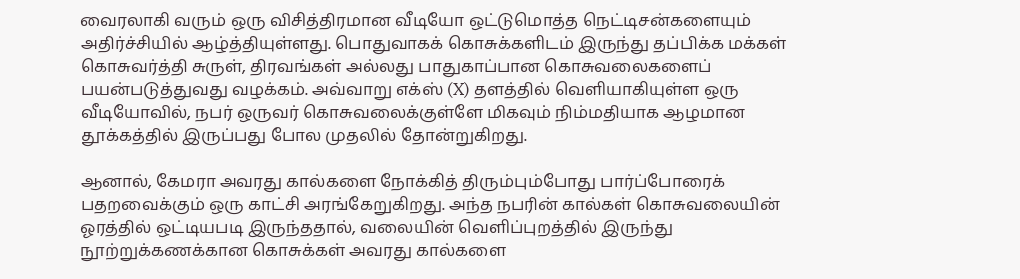வைரலாகி வரும் ஒரு விசித்திரமான வீடியோ ஒட்டுமொத்த நெட்டிசன்களையும் அதிர்ச்சியில் ஆழ்த்தியுள்ளது. பொதுவாகக் கொசுக்களிடம் இருந்து தப்பிக்க மக்கள் கொசுவர்த்தி சுருள், திரவங்கள் அல்லது பாதுகாப்பான கொசுவலைகளைப் பயன்படுத்துவது வழக்கம். அவ்வாறு எக்ஸ் (X) தளத்தில் வெளியாகியுள்ள ஒரு வீடியோவில், நபர் ஒருவர் கொசுவலைக்குள்ளே மிகவும் நிம்மதியாக ஆழமான தூக்கத்தில் இருப்பது போல முதலில் தோன்றுகிறது.

ஆனால், கேமரா அவரது கால்களை நோக்கித் திரும்பும்போது பார்ப்போரைக் பதறவைக்கும் ஒரு காட்சி அரங்கேறுகிறது. அந்த நபரின் கால்கள் கொசுவலையின் ஓரத்தில் ஒட்டியபடி இருந்ததால், வலையின் வெளிப்புறத்தில் இருந்து நூற்றுக்கணக்கான கொசுக்கள் அவரது கால்களை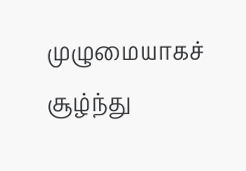முழுமையாகச் சூழ்ந்து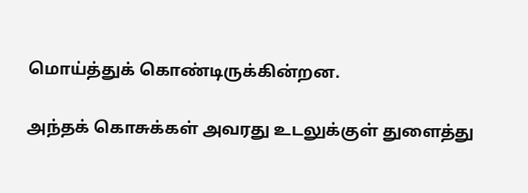மொய்த்துக் கொண்டிருக்கின்றன.

அந்தக் கொசுக்கள் அவரது உடலுக்குள் துளைத்து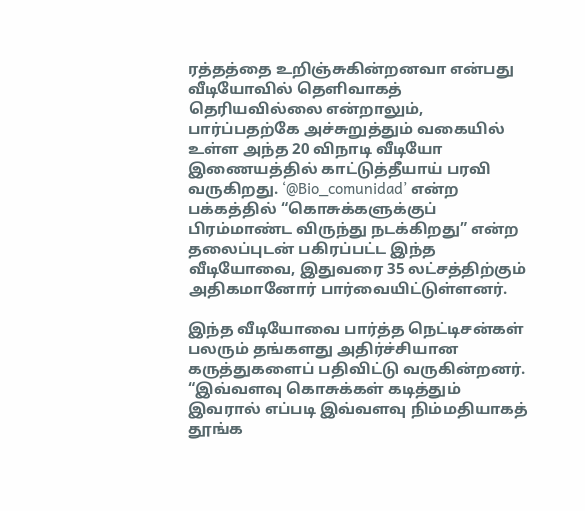ரத்தத்தை உறிஞ்சுகின்றனவா என்பது வீடியோவில் தெளிவாகத் தெரியவில்லை என்றாலும், பார்ப்பதற்கே அச்சுறுத்தும் வகையில் உள்ள அந்த 20 விநாடி வீடியோ இணையத்தில் காட்டுத்தீயாய் பரவி வருகிறது. ‘@Bio_comunidad’ என்ற பக்கத்தில் “கொசுக்களுக்குப் பிரம்மாண்ட விருந்து நடக்கிறது” என்ற தலைப்புடன் பகிரப்பட்ட இந்த வீடியோவை, இதுவரை 35 லட்சத்திற்கும் அதிகமானோர் பார்வையிட்டுள்ளனர்.

இந்த வீடியோவை பார்த்த நெட்டிசன்கள் பலரும் தங்களது அதிர்ச்சியான கருத்துகளைப் பதிவிட்டு வருகின்றனர். “இவ்வளவு கொசுக்கள் கடித்தும் இவரால் எப்படி இவ்வளவு நிம்மதியாகத் தூங்க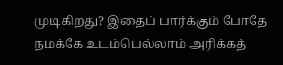முடிகிறது? இதைப் பார்க்கும் போதே நமக்கே உடம்பெல்லாம் அரிக்கத்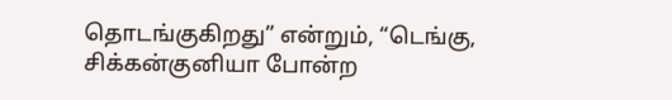தொடங்குகிறது” என்றும், “டெங்கு, சிக்கன்குனியா போன்ற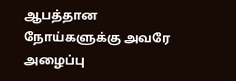ஆபத்தான நோய்களுக்கு அவரே அழைப்பு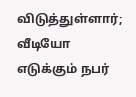விடுத்துள்ளார்; வீடியோ எடுக்கும் நபர்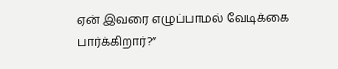ஏன் இவரை எழுப்பாமல் வேடிக்கை பார்க்கிறார்?”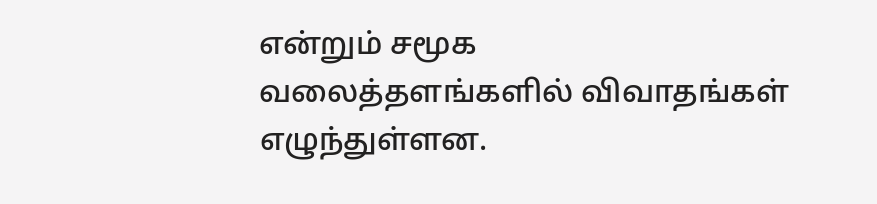என்றும் சமூக வலைத்தளங்களில் விவாதங்கள் எழுந்துள்ளன.